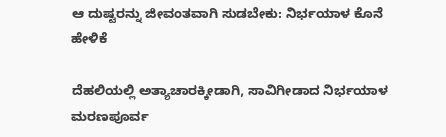ಆ ದುಷ್ಟರನ್ನು ಜೀವಂತವಾಗಿ ಸುಡಬೇಕು: ನಿರ್ಭಯಾಳ ಕೊನೆ ಹೇಳಿಕೆ

ದೆಹಲಿಯಲ್ಲಿ ಅತ್ಯಾಚಾರಕ್ಕೀಡಾಗಿ, ಸಾವಿಗೀಡಾದ ನಿರ್ಭಯಾಳ ಮರಣಪೂರ್ವ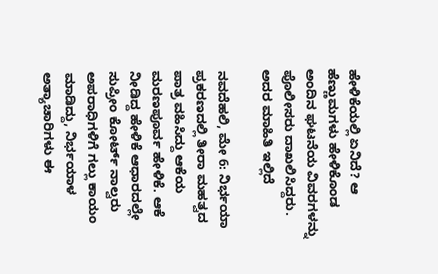ಹೇಳಿಕೆಯಲ್ಲಿ ಏನಿದೆ? ಆ ಹೆಣ್ಣುಮಗಳು ಹೇಳಿಕೊಂಡ ಅಂದಿನ ಘಟನೆಯ ವಿವರಗಳನ್ನು ಪೊಲೀಸರು ದಾಖಲಿಸಿದ್ದರು. ಅದರ ಮಾಹಿತಿ ಇಲ್ಲಿದೆ

ನವದೆಹಲಿ, ಮೇ 6: ನಿರ್ಭಯಾ ಪ್ರಕರಣದಲ್ಲಿ ತೀರಾ ಮಹತ್ವದ ಪಾತ್ರ ವಹಿಸಿದ್ದು ಆಕೆಯ ಮರಣಪೂರ್ವ ಹೇಳಿಕೆ. ಆಕೆ ನೀಡಿದ್ದ ಹೇಳಿಕೆ ಆಧಾರದಲ್ಲೇ ಸುಪ್ರೀಂ ಕೋರ್ಟ್ ನಾಲ್ವರು ಅಪರಾಧಿಗಳಿಗೆ ಗಲ್ಲು ಕಾಯಂ ಮಾಡಿದ್ದು, ನಿರ್ಭಯಾಳ ಅತ್ಯಾಚಾರಿಗಳು ಈ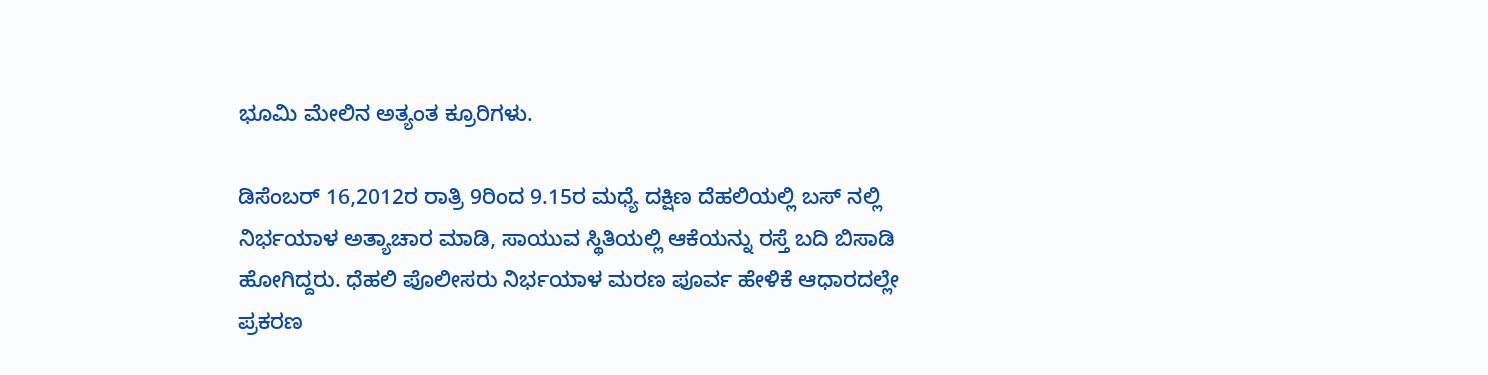ಭೂಮಿ ಮೇಲಿನ ಅತ್ಯಂತ ಕ್ರೂರಿಗಳು.

ಡಿಸೆಂಬರ್ 16,2012ರ ರಾತ್ರಿ 9ರಿಂದ 9.15ರ ಮಧ್ಯೆ ದಕ್ಷಿಣ ದೆಹಲಿಯಲ್ಲಿ ಬಸ್ ನಲ್ಲಿ ನಿರ್ಭಯಾಳ ಅತ್ಯಾಚಾರ ಮಾಡಿ, ಸಾಯುವ ಸ್ಥಿತಿಯಲ್ಲಿ ಆಕೆಯನ್ನು ರಸ್ತೆ ಬದಿ ಬಿಸಾಡಿ ಹೋಗಿದ್ದರು. ಧೆಹಲಿ ಪೊಲೀಸರು ನಿರ್ಭಯಾಳ ಮರಣ ಪೂರ್ವ ಹೇಳಿಕೆ ಆಧಾರದಲ್ಲೇ ಪ್ರಕರಣ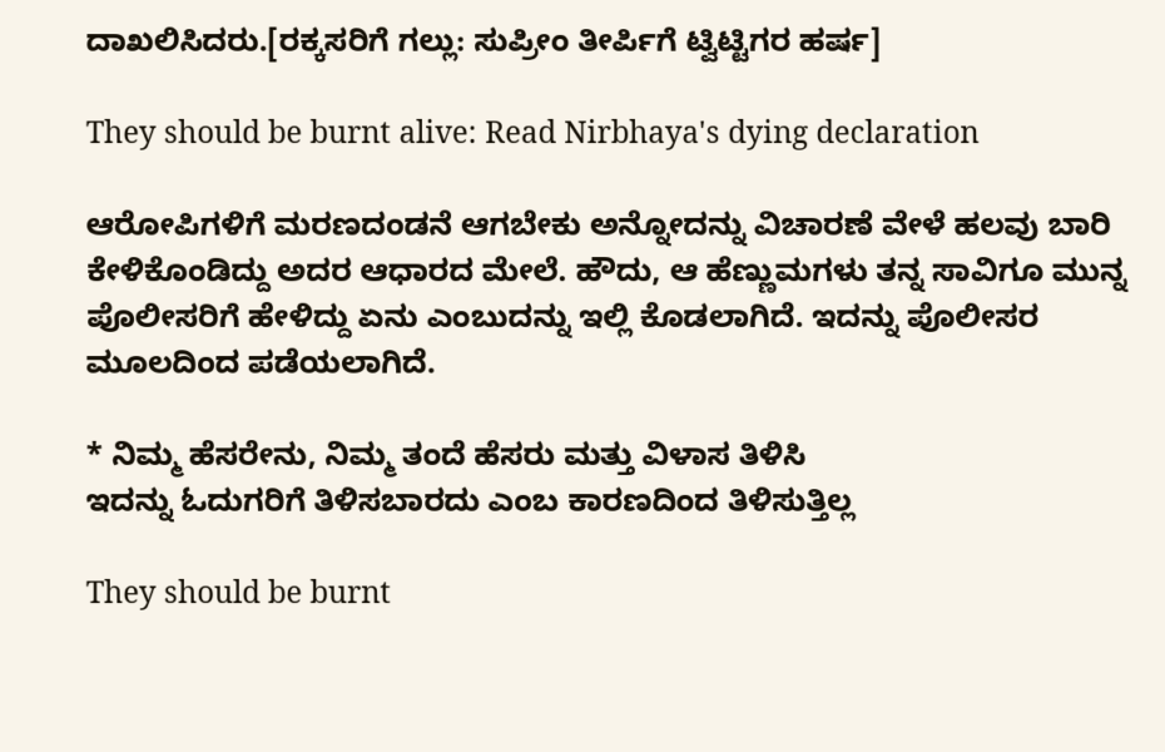ದಾಖಲಿಸಿದರು.[ರಕ್ಕಸರಿಗೆ ಗಲ್ಲು: ಸುಪ್ರೀಂ ತೀರ್ಪಿಗೆ ಟ್ವಿಟ್ಟಿಗರ ಹರ್ಷ]

They should be burnt alive: Read Nirbhaya's dying declaration

ಆರೋಪಿಗಳಿಗೆ ಮರಣದಂಡನೆ ಆಗಬೇಕು ಅನ್ನೋದನ್ನು ವಿಚಾರಣೆ ವೇಳೆ ಹಲವು ಬಾರಿ ಕೇಳಿಕೊಂಡಿದ್ದು ಅದರ ಆಧಾರದ ಮೇಲೆ. ಹೌದು, ಆ ಹೆಣ್ಣುಮಗಳು ತನ್ನ ಸಾವಿಗೂ ಮುನ್ನ ಪೊಲೀಸರಿಗೆ ಹೇಳಿದ್ದು ಏನು ಎಂಬುದನ್ನು ಇಲ್ಲಿ ಕೊಡಲಾಗಿದೆ. ಇದನ್ನು ಪೊಲೀಸರ ಮೂಲದಿಂದ ಪಡೆಯಲಾಗಿದೆ.

* ನಿಮ್ಮ ಹೆಸರೇನು, ನಿಮ್ಮ ತಂದೆ ಹೆಸರು ಮತ್ತು ವಿಳಾಸ ತಿಳಿಸಿ
ಇದನ್ನು ಓದುಗರಿಗೆ ತಿಳಿಸಬಾರದು ಎಂಬ ಕಾರಣದಿಂದ ತಿಳಿಸುತ್ತಿಲ್ಲ

They should be burnt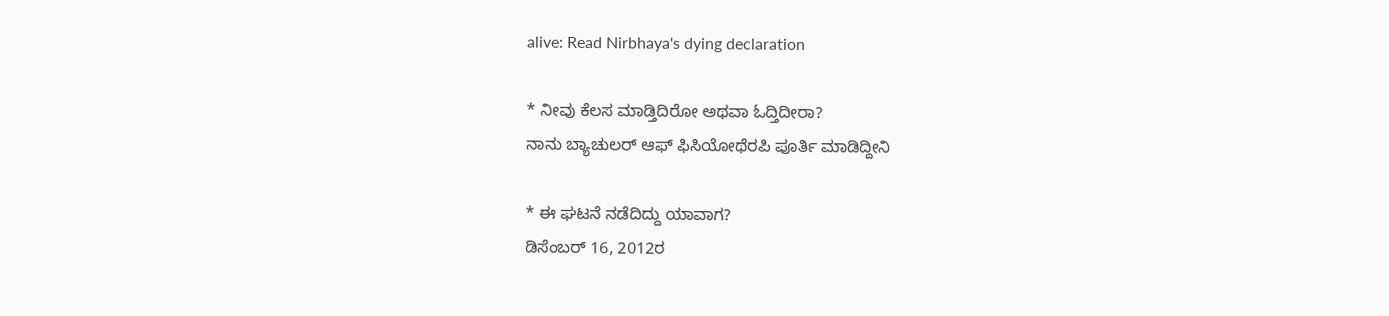alive: Read Nirbhaya's dying declaration

* ನೀವು ಕೆಲಸ ಮಾಡ್ತಿದಿರೋ ಅಥವಾ ಓದ್ತಿದೀರಾ?
ನಾನು ಬ್ಯಾಚುಲರ್ ಆಫ್ ಫಿಸಿಯೋಥೆರಪಿ ಪೂರ್ತಿ ಮಾಡಿದ್ದೀನಿ

* ಈ ಘಟನೆ ನಡೆದಿದ್ದು ಯಾವಾಗ?
ಡಿಸೆಂಬರ್ 16, 2012ರ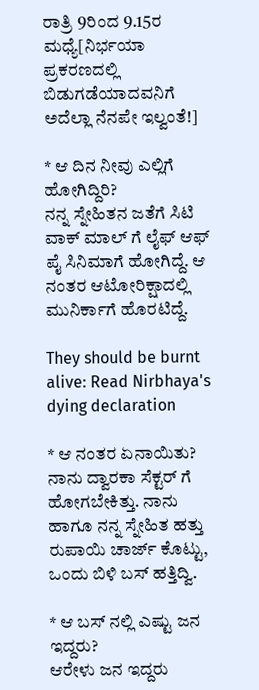ರಾತ್ರಿ 9ರಿಂದ 9.15ರ ಮಧ್ಯೆ[ನಿರ್ಭಯಾ ಪ್ರಕರಣದಲ್ಲಿ ಬಿಡುಗಡೆಯಾದವನಿಗೆ ಅದೆಲ್ಲಾ ನೆನಪೇ ಇಲ್ವಂತೆ!]

* ಆ ದಿನ ನೀವು ಎಲ್ಲಿಗೆ ಹೋಗಿದ್ದಿರಿ?
ನನ್ನ ಸ್ನೇಹಿತನ ಜತೆಗೆ ಸಿಟಿ ವಾಕ್ ಮಾಲ್ ಗೆ ಲೈಫ್ ಆಫ್ ಪೈ ಸಿನಿಮಾಗೆ ಹೋಗಿದ್ದೆ. ಆ ನಂತರ ಆಟೋರಿಕ್ಷಾದಲ್ಲಿ ಮುನಿರ್ಕಾಗೆ ಹೊರಟಿದ್ದೆ.

They should be burnt alive: Read Nirbhaya's dying declaration

* ಆ ನಂತರ ಏನಾಯಿತು?
ನಾನು ದ್ವಾರಕಾ ಸೆಕ್ಟರ್ ಗೆ ಹೋಗಬೇಕಿತ್ತು. ನಾನು ಹಾಗೂ ನನ್ನ ಸ್ನೇಹಿತ ಹತ್ತು ರುಪಾಯಿ ಚಾರ್ಜ್ ಕೊಟ್ಟು, ಒಂದು ಬಿಳಿ ಬಸ್ ಹತ್ತಿದ್ವಿ.

* ಆ ಬಸ್ ನಲ್ಲಿ ಎಷ್ಟು ಜನ ಇದ್ದರು?
ಆರೇಳು ಜನ ಇದ್ದರು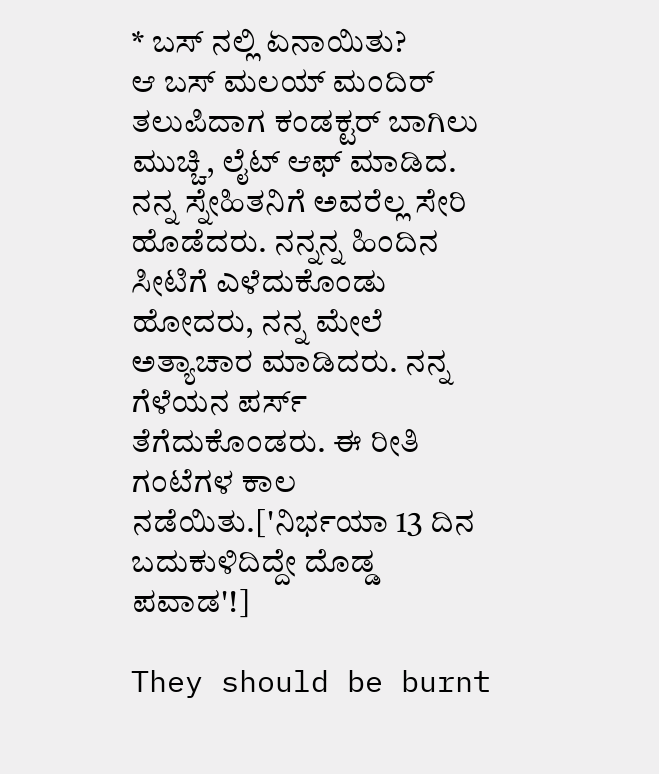* ಬಸ್ ನಲ್ಲಿ ಏನಾಯಿತು?
ಆ ಬಸ್ ಮಲಯ್ ಮಂದಿರ್ ತಲುಪಿದಾಗ ಕಂಡಕ್ಟರ್ ಬಾಗಿಲು ಮುಚ್ಚಿ, ಲೈಟ್ ಆಫ್ ಮಾಡಿದ. ನನ್ನ ಸ್ನೇಹಿತನಿಗೆ ಅವರೆಲ್ಲ ಸೇರಿ ಹೊಡೆದರು. ನನ್ನನ್ನ ಹಿಂದಿನ ಸೀಟಿಗೆ ಎಳೆದುಕೊಂಡು ಹೋದರು, ನನ್ನ ಮೇಲೆ ಅತ್ಯಾಚಾರ ಮಾಡಿದರು. ನನ್ನ ಗೆಳೆಯನ ಪರ್ಸ್ ತೆಗೆದುಕೊಂಡರು. ಈ ರೀತಿ ಗಂಟೆಗಳ ಕಾಲ ನಡೆಯಿತು.['ನಿರ್ಭಯಾ 13 ದಿನ ಬದುಕುಳಿದಿದ್ದೇ ದೊಡ್ಡ ಪವಾಡ'!]

They should be burnt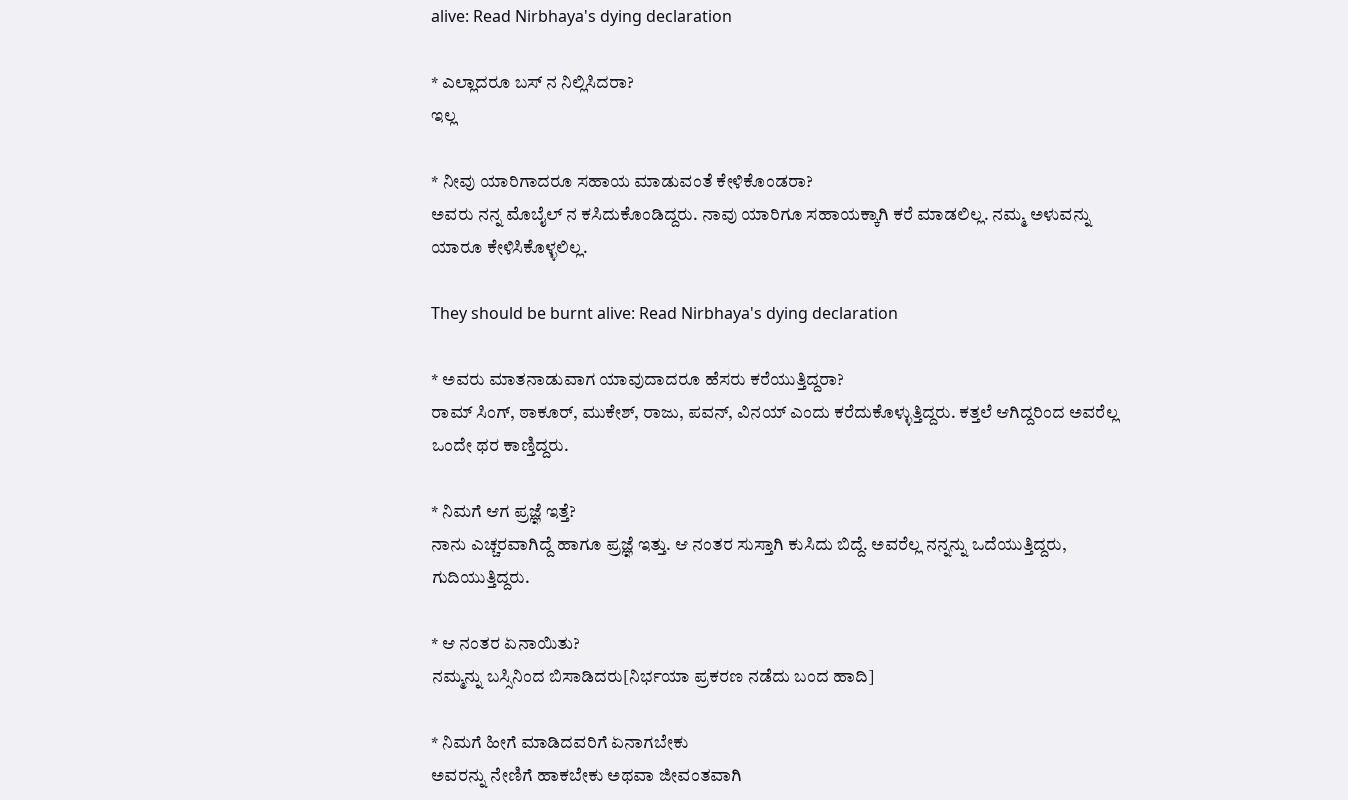alive: Read Nirbhaya's dying declaration

* ಎಲ್ಲಾದರೂ ಬಸ್ ನ ನಿಲ್ಲಿಸಿದರಾ?
ಇಲ್ಲ

* ನೀವು ಯಾರಿಗಾದರೂ ಸಹಾಯ ಮಾಡುವಂತೆ ಕೇಳಿಕೊಂಡರಾ?
ಅವರು ನನ್ನ ಮೊಬೈಲ್ ನ ಕಸಿದುಕೊಂಡಿದ್ದರು. ನಾವು ಯಾರಿಗೂ ಸಹಾಯಕ್ಕಾಗಿ ಕರೆ ಮಾಡಲಿಲ್ಲ. ನಮ್ಮ ಅಳುವನ್ನು ಯಾರೂ ಕೇಳಿಸಿಕೊಳ್ಳಲಿಲ್ಲ.

They should be burnt alive: Read Nirbhaya's dying declaration

* ಅವರು ಮಾತನಾಡುವಾಗ ಯಾವುದಾದರೂ ಹೆಸರು ಕರೆಯುತ್ತಿದ್ದರಾ?
ರಾಮ್ ಸಿಂಗ್, ಠಾಕೂರ್, ಮುಕೇಶ್, ರಾಜು, ಪವನ್, ವಿನಯ್ ಎಂದು ಕರೆದುಕೊಳ್ಳುತ್ತಿದ್ದರು. ಕತ್ತಲೆ ಆಗಿದ್ದರಿಂದ ಅವರೆಲ್ಲ ಒಂದೇ ಥರ ಕಾಣ್ತಿದ್ದರು.

* ನಿಮಗೆ ಆಗ ಪ್ರಜ್ಞೆ ಇತ್ತೆ?
ನಾನು ಎಚ್ಚರವಾಗಿದ್ದೆ ಹಾಗೂ ಪ್ರಜ್ಞೆ ಇತ್ತು. ಆ ನಂತರ ಸುಸ್ತಾಗಿ ಕುಸಿದು ಬಿದ್ದೆ. ಅವರೆಲ್ಲ ನನ್ನನ್ನು ಒದೆಯುತ್ತಿದ್ದರು, ಗುದಿಯುತ್ತಿದ್ದರು.

* ಆ ನಂತರ ಏನಾಯಿತು?
ನಮ್ಮನ್ನು ಬಸ್ಸಿನಿಂದ ಬಿಸಾಡಿದರು[ನಿರ್ಭಯಾ ಪ್ರಕರಣ ನಡೆದು ಬಂದ ಹಾದಿ]

* ನಿಮಗೆ ಹೀಗೆ ಮಾಡಿದವರಿಗೆ ಏನಾಗಬೇಕು
ಅವರನ್ನು ನೇಣಿಗೆ ಹಾಕಬೇಕು ಅಥವಾ ಜೀವಂತವಾಗಿ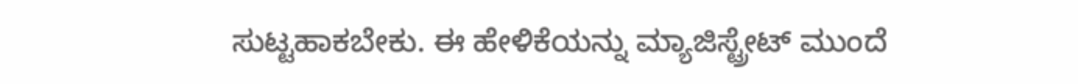ಸುಟ್ಟಹಾಕಬೇಕು. ಈ ಹೇಳಿಕೆಯನ್ನು ಮ್ಯಾಜಿಸ್ಟ್ರೇಟ್ ಮುಂದೆ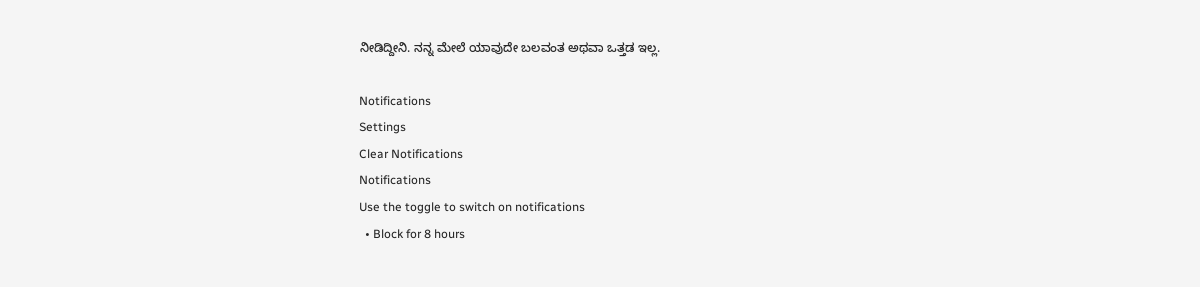ನೀಡಿದ್ದೀನಿ. ನನ್ನ ಮೇಲೆ ಯಾವುದೇ ಬಲವಂತ ಅಥವಾ ಒತ್ತಡ ಇಲ್ಲ.

Notifications
Settings
Clear Notifications
Notifications
Use the toggle to switch on notifications
  • Block for 8 hours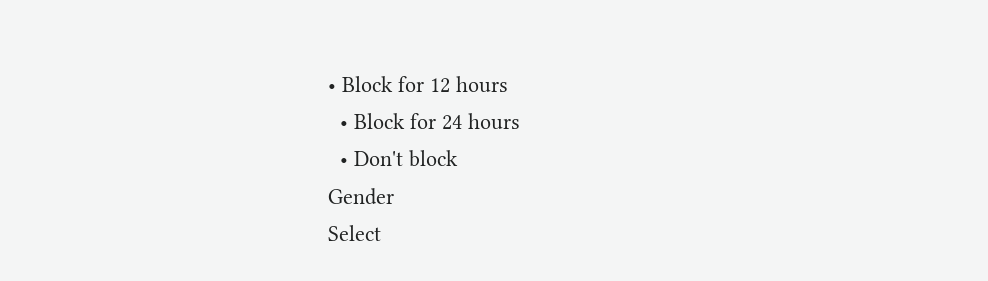• Block for 12 hours
  • Block for 24 hours
  • Don't block
Gender
Select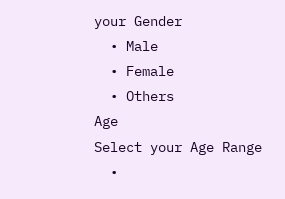your Gender
  • Male
  • Female
  • Others
Age
Select your Age Range
  •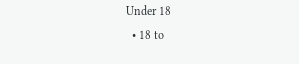Under 18
  • 18 to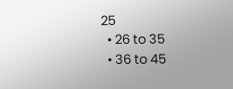25
  • 26 to 35
  • 36 to 45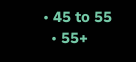• 45 to 55
  • 55+